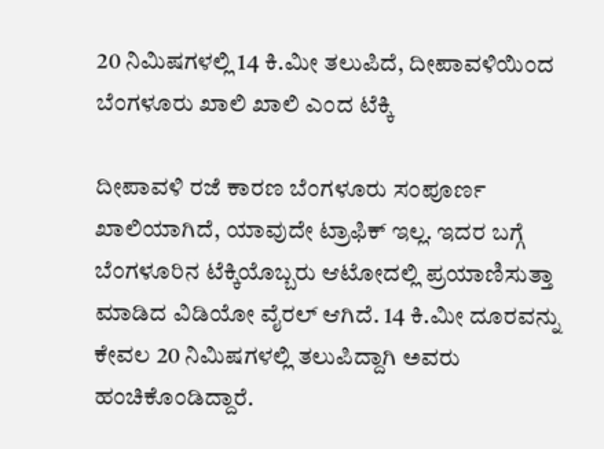20 ನಿಮಿಷಗಳಲ್ಲಿ 14 ಕಿ.ಮೀ ತಲುಪಿದೆ, ದೀಪಾವಳಿಯಿಂದ ಬೆಂಗಳೂರು ಖಾಲಿ ಖಾಲಿ ಎಂದ ಟೆಕ್ಕಿ

ದೀಪಾವಳಿ ರಜೆ ಕಾರಣ ಬೆಂಗಳೂರು ಸಂಪೂರ್ಣ ಖಾಲಿಯಾಗಿದೆ, ಯಾವುದೇ ಟ್ರಾಫಿಕ್ ಇಲ್ಲ. ಇದರ ಬಗ್ಗೆ ಬೆಂಗಳೂರಿನ ಟೆಕ್ಕಿಯೊಬ್ಬರು ಆಟೋದಲ್ಲಿ ಪ್ರಯಾಣಿಸುತ್ತಾ ಮಾಡಿದ ವಿಡಿಯೋ ವೈರಲ್ ಆಗಿದೆ. 14 ಕಿ.ಮೀ ದೂರವನ್ನು ಕೇವಲ 20 ನಿಮಿಷಗಳಲ್ಲಿ ತಲುಪಿದ್ದಾಗಿ ಅವರು ಹಂಚಿಕೊಂಡಿದ್ದಾರೆ.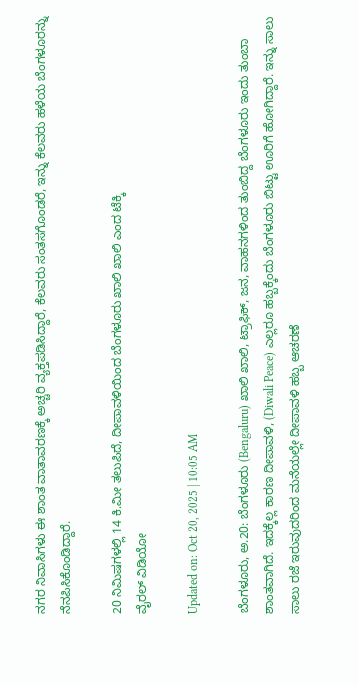ನಗರ ನಿವಾಸಿಗಳು ಈ ಶಾಂತ ವಾತಾವರಣಕ್ಕೆ ಅಚ್ಚರಿ ವ್ಯಕ್ತಪಡಿಸಿದ್ದಾರೆ, ಕೆಲವರು ಸಂತಸಗೊಂಡರೆ, ಇನ್ನು ಕೆಲವರು ಹಳೆಯ ಬೆಂಗಳೂರನ್ನು ನೆನಪಿಸಿಕೊಂಡಿದ್ದಾರೆ.

20 ನಿಮಿಷಗಳಲ್ಲಿ 14 ಕಿ.ಮೀ ತಲುಪಿದೆ, ದೀಪಾವಳಿಯಿಂದ ಬೆಂಗಳೂರು ಖಾಲಿ ಖಾಲಿ ಎಂದ ಟೆಕ್ಕಿ
ವೈರಲ್ ವಿಡಿಯೋ

Updated on: Oct 20, 2025 | 10:05 AM

ಬೆಂಗಳೂರು, ಅ.20: ಬೆಂಗಳೂರು (Bengaluru) ಖಾಲಿ ಖಾಲಿ, ಟ್ರಾಫಿಕ್, ಜನ, ವಾಹನಗಳಿಂದ ತುಂಬಿದ್ದ ಬೆಂಗಳೂರು ಇಂದು ತುಂಬಾ ಶಾಂತವಾಗಿದೆ. ಇದಕ್ಕೆಲ್ಲ ಕಾರಣ ದೀಪಾವಳಿ, (Diwali Peace) ಎಲ್ಲರೂ ಹಬ್ಬಕ್ಕೆಂದು ಬೆಂಗಳೂರು ಬಿಟ್ಟು ಊರಿಗೆ ಹೋಗಿದ್ದಾರೆ. ಇನ್ನು ಸಾಲು ಸಾಲು ರಜೆ ಇರುವುದರಿಂದ ಮನೆಯಲ್ಲೇ ದೀಪಾವಳಿ ಹಬ್ಬ ಆಚರಣೆ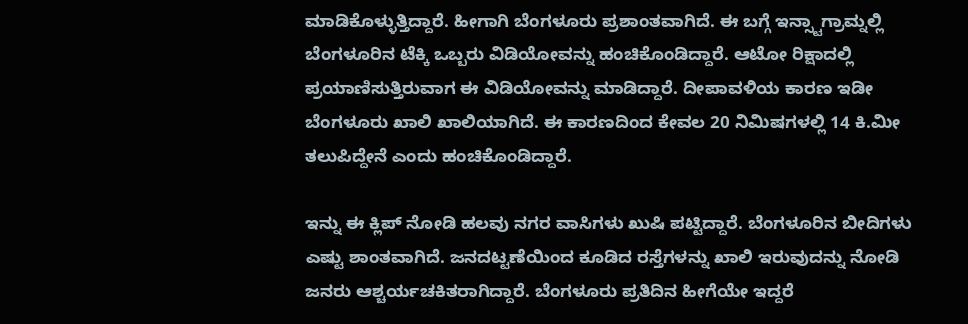ಮಾಡಿಕೊಳ್ಳುತ್ತಿದ್ದಾರೆ. ಹೀಗಾಗಿ ಬೆಂಗಳೂರು ಪ್ರಶಾಂತವಾಗಿದೆ. ಈ ಬಗ್ಗೆ ಇನ್ಸ್ಟಾಗ್ರಾಮ್ನಲ್ಲಿ ಬೆಂಗಳೂರಿನ ಟೆಕ್ಕಿ ಒಬ್ಬರು ವಿಡಿಯೋವನ್ನು ಹಂಚಿಕೊಂಡಿದ್ದಾರೆ. ಆಟೋ ರಿಕ್ಷಾದಲ್ಲಿ ಪ್ರಯಾಣಿಸುತ್ತಿರುವಾಗ ಈ ವಿಡಿಯೋವನ್ನು ಮಾಡಿದ್ದಾರೆ. ದೀಪಾವಳಿಯ ಕಾರಣ ಇಡೀ ಬೆಂಗಳೂರು ಖಾಲಿ ಖಾಲಿಯಾಗಿದೆ. ಈ ಕಾರಣದಿಂದ ಕೇವಲ 20 ನಿಮಿಷಗಳಲ್ಲಿ 14 ಕಿ.ಮೀ ತಲುಪಿದ್ದೇನೆ ಎಂದು ಹಂಚಿಕೊಂಡಿದ್ದಾರೆ.

ಇನ್ನು ಈ ಕ್ಲಿಪ್ ನೋಡಿ ಹಲವು ನಗರ ವಾಸಿಗಳು ಖುಷಿ ಪಟ್ಟಿದ್ದಾರೆ. ಬೆಂಗಳೂರಿನ ಬೀದಿಗಳು ಎಷ್ಟು ಶಾಂತವಾಗಿದೆ. ಜನದಟ್ಟಣೆಯಿಂದ ಕೂಡಿದ ರಸ್ತೆಗಳನ್ನು ಖಾಲಿ ಇರುವುದನ್ನು ನೋಡಿ ಜನರು ಆಶ್ಚರ್ಯಚಕಿತರಾಗಿದ್ದಾರೆ. ಬೆಂಗಳೂರು ಪ್ರತಿದಿನ ಹೀಗೆಯೇ ಇದ್ದರೆ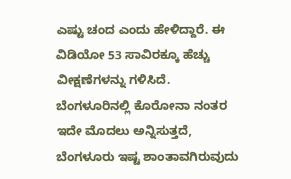ಎಷ್ಟು ಚಂದ ಎಂದು ಹೇಳಿದ್ದಾರೆ. ಈ ವಿಡಿಯೋ 53 ಸಾವಿರಕ್ಕೂ ಹೆಚ್ಚು ವೀಕ್ಷಣೆಗಳನ್ನು ಗಳಿಸಿದೆ. ಬೆಂಗಳೂರಿನಲ್ಲಿ ಕೊರೋನಾ ನಂತರ ಇದೇ ಮೊದಲು ಅನ್ನಿಸುತ್ತದೆ, ಬೆಂಗಳೂರು ಇಷ್ಟ ಶಾಂತಾವಗಿರುವುದು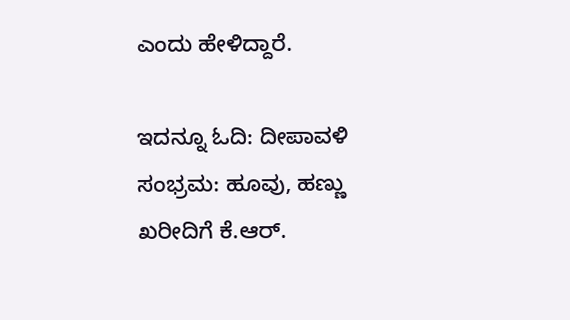ಎಂದು ಹೇಳಿದ್ದಾರೆ.

ಇದನ್ನೂ ಓದಿ: ದೀಪಾವಳಿ ಸಂಭ್ರಮ: ಹೂವು, ಹಣ್ಣು ಖರೀದಿಗೆ ಕೆ.ಆರ್.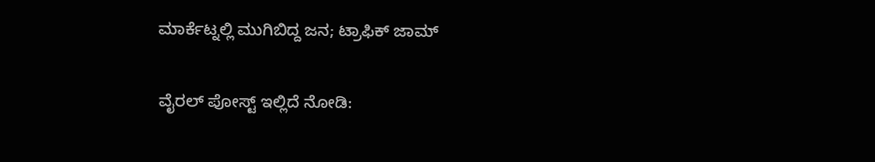ಮಾರ್ಕೆಟ್ನಲ್ಲಿ ಮುಗಿಬಿದ್ದ ಜನ; ಟ್ರಾಫಿಕ್ ಜಾಮ್

ವೈರಲ್ ಪೋಸ್ಟ್ ಇಲ್ಲಿದೆ ನೋಡಿ: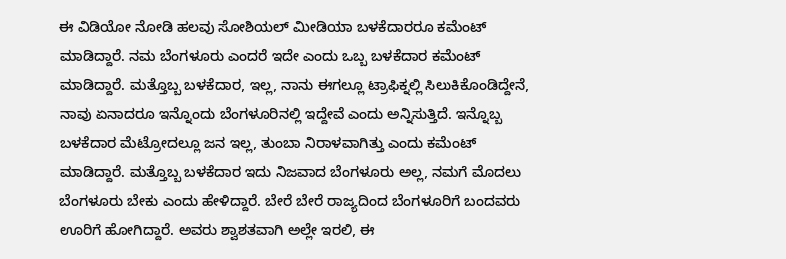ಈ ವಿಡಿಯೋ ನೋಡಿ ಹಲವು ಸೋಶಿಯಲ್ ಮೀಡಿಯಾ ಬಳಕೆದಾರರೂ ಕಮೆಂಟ್ ಮಾಡಿದ್ದಾರೆ. ನಮ ಬೆಂಗಳೂರು ಎಂದರೆ ಇದೇ ಎಂದು ಒಬ್ಬ ಬಳಕೆದಾರ ಕಮೆಂಟ್ ಮಾಡಿದ್ದಾರೆ. ಮತ್ತೊಬ್ಬ ಬಳಕೆದಾರ, ಇಲ್ಲ, ನಾನು ಈಗಲ್ಲೂ ಟ್ರಾಫಿಕ್ನಲ್ಲಿ ಸಿಲುಕಿಕೊಂಡಿದ್ದೇನೆ, ನಾವು ಏನಾದರೂ ಇನ್ನೊಂದು ಬೆಂಗಳೂರಿನಲ್ಲಿ ಇದ್ದೇವೆ ಎಂದು ಅನ್ನಿಸುತ್ತಿದೆ. ಇನ್ನೊಬ್ಬ ಬಳಕೆದಾರ ಮೆಟ್ರೋದಲ್ಲೂ ಜನ ಇಲ್ಲ, ತುಂಬಾ ನಿರಾಳವಾಗಿತ್ತು ಎಂದು ಕಮೆಂಟ್ ಮಾಡಿದ್ದಾರೆ. ಮತ್ತೊಬ್ಬ ಬಳಕೆದಾರ ಇದು ನಿಜವಾದ ಬೆಂಗಳೂರು ಅಲ್ಲ, ನಮಗೆ ಮೊದಲು ಬೆಂಗಳೂರು ಬೇಕು ಎಂದು ಹೇಳಿದ್ದಾರೆ. ಬೇರೆ ಬೇರೆ ರಾಜ್ಯದಿಂದ ಬೆಂಗಳೂರಿಗೆ ಬಂದವರು ಊರಿಗೆ ಹೋಗಿದ್ದಾರೆ. ಅವರು ಶ್ವಾಶತವಾಗಿ ಅಲ್ಲೇ ಇರಲಿ, ಈ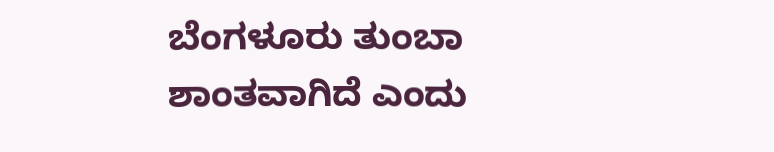ಬೆಂಗಳೂರು ತುಂಬಾ ಶಾಂತವಾಗಿದೆ ಎಂದು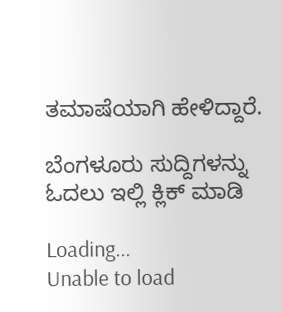ತಮಾಷೆಯಾಗಿ ಹೇಳಿದ್ದಾರೆ.

ಬೆಂಗಳೂರು ಸುದ್ದಿಗಳನ್ನು ಓದಲು ಇಲ್ಲಿ ಕ್ಲಿಕ್ ಮಾಡಿ

Loading...
Unable to load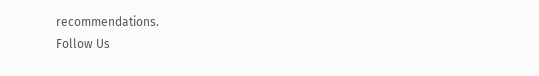recommendations.
Follow Us